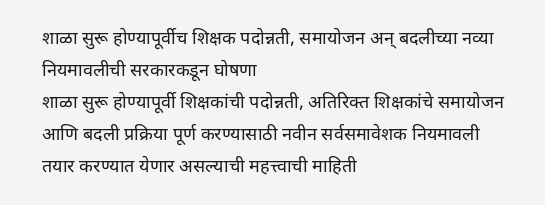शाळा सुरू होण्यापूर्वीच शिक्षक पदोन्नती, समायोजन अन् बदलीच्या नव्या नियमावलीची सरकारकडून घोषणा
शाळा सुरू होण्यापूर्वी शिक्षकांची पदोन्नती, अतिरिक्त शिक्षकांचे समायोजन आणि बदली प्रक्रिया पूर्ण करण्यासाठी नवीन सर्वसमावेशक नियमावली तयार करण्यात येणार असल्याची महत्त्वाची माहिती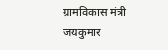ग्रामविकास मंत्री जयकुमार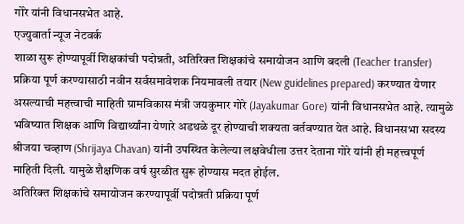गोरे यांनी विधानसभेत आहे.
एज्युवार्ता न्यूज नेटवर्क
शाळा सुरू होण्यापूर्वी शिक्षकांची पदोन्नती, अतिरिक्त शिक्षकांचे समायोजन आणि बदली (Teacher transfer) प्रक्रिया पूर्ण करण्यासाठी नवीन सर्वसमावेशक नियमावली तयार (New guidelines prepared) करण्यात येणार असल्याची महत्त्वाची माहिती ग्रामविकास मंत्री जयकुमार गोरे (Jayakumar Gore) यांनी विधानसभेत आहे. त्यामुळे भविष्यात शिक्षक आणि विद्यार्थ्यांना येणारे अडथळे दूर होण्याची शक्यता वर्तवण्यात येत आहे. विधानसभा सदस्य श्रीजया चव्हाण (Shrijaya Chavan) यांनी उपस्थित केलेल्या लक्षवेधीला उत्तर देताना गोरे यांनी ही महत्त्वपूर्ण माहिती दिली. यामुळे शैक्षणिक वर्ष सुरळीत सुरू होण्यास मदत होईल.
अतिरिक्त शिक्षकांचे समायोजन करण्यापूर्वी पदोन्नती प्रक्रिया पूर्ण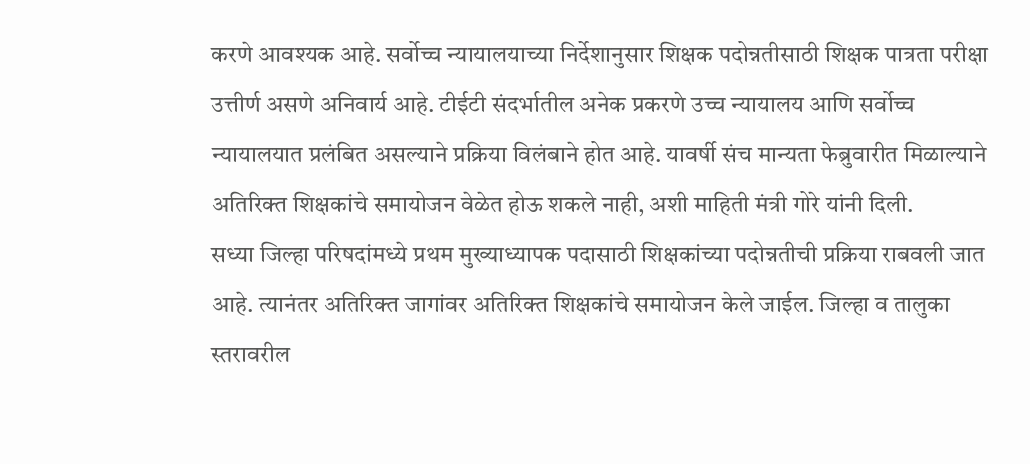करणे आवश्यक आहे. सर्वोच्च न्यायालयाच्या निर्देशानुसार शिक्षक पदोन्नतीसाठी शिक्षक पात्रता परीक्षा उत्तीर्ण असणे अनिवार्य आहे. टीईटी संदर्भातील अनेक प्रकरणे उच्च न्यायालय आणि सर्वोच्च न्यायालयात प्रलंबित असल्याने प्रक्रिया विलंबाने होत आहे. यावर्षी संच मान्यता फेब्रुवारीत मिळाल्याने अतिरिक्त शिक्षकांचे समायोजन वेळेत होऊ शकले नाही, अशी माहिती मंत्री गोरे यांनी दिली.
सध्या जिल्हा परिषदांमध्ये प्रथम मुख्याध्यापक पदासाठी शिक्षकांच्या पदोन्नतीची प्रक्रिया राबवली जात आहे. त्यानंतर अतिरिक्त जागांवर अतिरिक्त शिक्षकांचे समायोजन केले जाईल. जिल्हा व तालुका स्तरावरील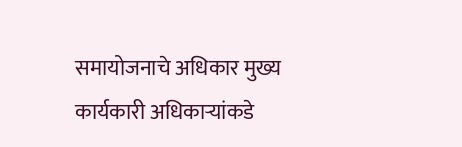समायोजनाचे अधिकार मुख्य कार्यकारी अधिकाऱ्यांकडे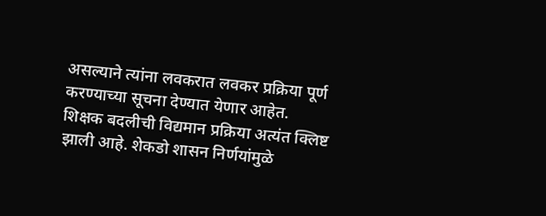असल्याने त्यांना लवकरात लवकर प्रक्रिया पूर्ण करण्याच्या सूचना देण्यात येणार आहेत.
शिक्षक बदलीची विद्यमान प्रक्रिया अत्यंत क्लिष्ट झाली आहे. शेकडो शासन निर्णयांमुळे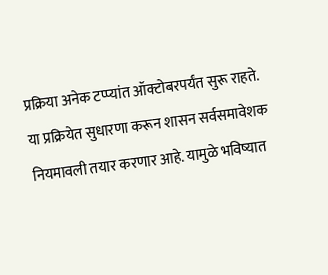प्रक्रिया अनेक टप्प्यांत ऑक्टोबरपर्यंत सुरू राहते. या प्रक्रियेत सुधारणा करून शासन सर्वसमावेशक नियमावली तयार करणार आहे. यामुळे भविष्यात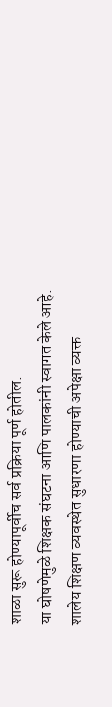शाळा सुरू होण्यापूर्वीच सर्व प्रक्रिया पूर्ण होतील.
या घोषणेमुळे शिक्षक संघटना आणि पालकांनी स्वागत केले आहे. शालेय शिक्षण व्यवस्थेत सुधारणा होण्याची अपेक्षा व्यक्त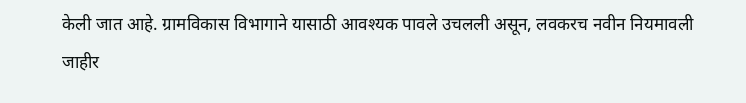केली जात आहे. ग्रामविकास विभागाने यासाठी आवश्यक पावले उचलली असून, लवकरच नवीन नियमावली जाहीर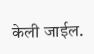केली जाईल.